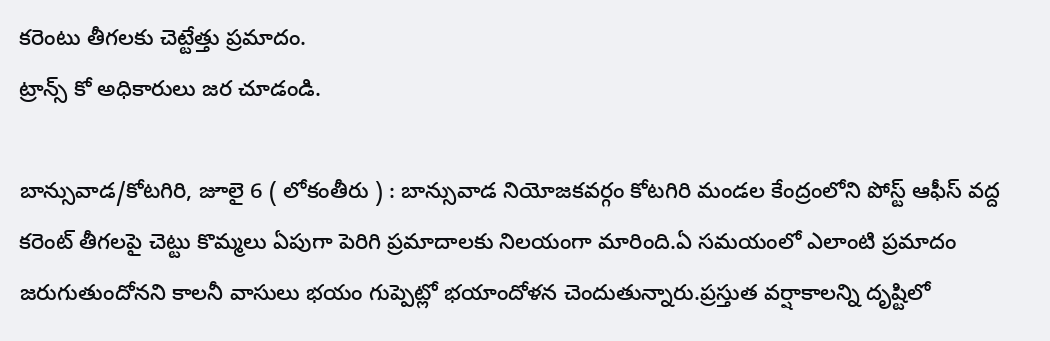కరెంటు తీగలకు చెట్టేత్తు ప్రమాదం.
ట్రాన్స్ కో అధికారులు జర చూడండి.

బాన్సువాడ/కోటగిరి, జూలై 6 ( లోకంతీరు ) : బాన్సువాడ నియోజకవర్గం కోటగిరి మండల కేంద్రంలోని పోస్ట్ ఆఫీస్ వద్ద కరెంట్ తీగలపై చెట్టు కొమ్మలు ఏపుగా పెరిగి ప్రమాదాలకు నిలయంగా మారింది.ఏ సమయంలో ఎలాంటి ప్రమాదం జరుగుతుందోనని కాలనీ వాసులు భయం గుప్పెట్లో భయాందోళన చెందుతున్నారు.ప్రస్తుత వర్షాకాలన్ని దృష్టిలో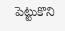పెట్టుకొని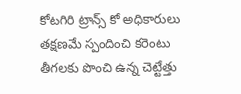కోటగిరి ట్రాన్స్ కో అధికారులు తక్షణమే స్పందించి కరెంటు తీగలకు పొంచి ఉన్న చెట్టేత్తు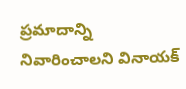ప్రమాదాన్ని నివారించాలని వినాయక్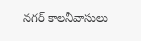నగర్ కాలనీవాసులు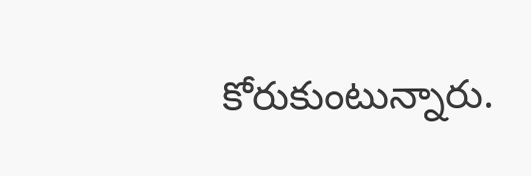కోరుకుంటున్నారు.